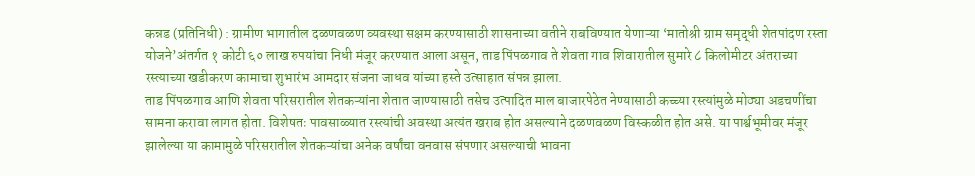कन्नड (प्रतिनिधी) : ग्रामीण भागातील दळणवळण व्यवस्था सक्षम करण्यासाठी शासनाच्या वतीने राबविण्यात येणाऱ्या ‘मातोश्री ग्राम समृद्धी शेतपांदण रस्ता योजने’अंतर्गत १ कोटी ६० लाख रुपयांचा निधी मंजूर करण्यात आला असून, ताड पिंपळगाव ते शेवता गाव शिवारातील सुमारे ८ किलोमीटर अंतराच्या रस्त्याच्या खडीकरण कामाचा शुभारंभ आमदार संजना जाधव यांच्या हस्ते उत्साहात संपन्न झाला.
ताड पिंपळगाव आणि शेवता परिसरातील शेतकऱ्यांना शेतात जाण्यासाठी तसेच उत्पादित माल बाजारपेठेत नेण्यासाठी कच्च्या रस्त्यांमुळे मोठ्या अडचणींचा सामना करावा लागत होता. विशेषतः पावसाळ्यात रस्त्यांची अवस्था अत्यंत खराब होत असल्याने दळणवळण विस्कळीत होत असे. या पार्श्वभूमीवर मंजूर झालेल्या या कामामुळे परिसरातील शेतकऱ्यांचा अनेक वर्षांचा वनवास संपणार असल्याची भावना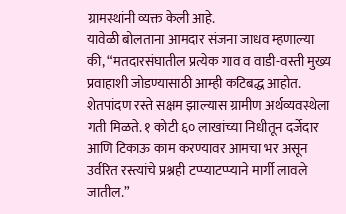ग्रामस्थांनी व्यक्त केली आहे.
यावेळी बोलताना आमदार संजना जाधव म्हणाल्या की, “मतदारसंघातील प्रत्येक गाव व वाडी-वस्ती मुख्य प्रवाहाशी जोडण्यासाठी आम्ही कटिबद्ध आहोत. शेतपांदण रस्ते सक्षम झाल्यास ग्रामीण अर्थव्यवस्थेला गती मिळते. १ कोटी ६० लाखांच्या निधीतून दर्जेदार आणि टिकाऊ काम करण्यावर आमचा भर असून उर्वरित रस्त्यांचे प्रश्नही टप्प्याटप्प्याने मार्गी लावले जातील.”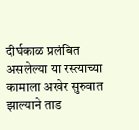दीर्घकाळ प्रलंबित असलेल्या या रस्त्याच्या कामाला अखेर सुरुवात झाल्याने ताड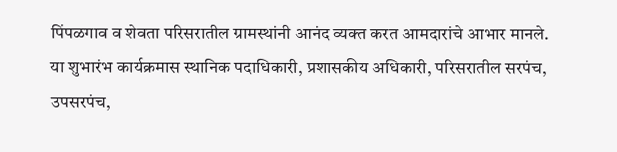पिंपळगाव व शेवता परिसरातील ग्रामस्थांनी आनंद व्यक्त करत आमदारांचे आभार मानले.
या शुभारंभ कार्यक्रमास स्थानिक पदाधिकारी, प्रशासकीय अधिकारी, परिसरातील सरपंच, उपसरपंच,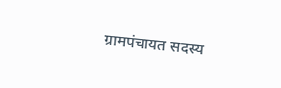ग्रामपंचायत सदस्य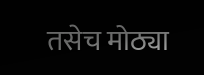तसेच मोठ्या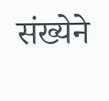संख्येने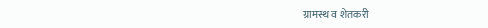ग्रामस्थ व शेतकरी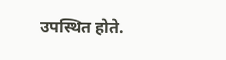उपस्थित होते.